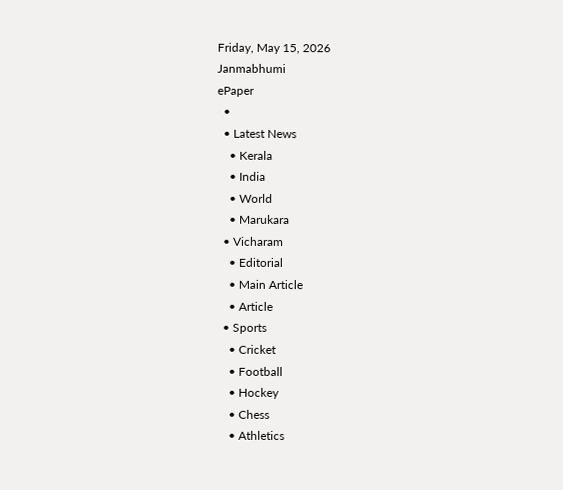Friday, May 15, 2026
Janmabhumi
ePaper
  •
  • Latest News
    • Kerala
    • India
    • World
    • Marukara
  • Vicharam
    • Editorial
    • Main Article
    • Article
  • Sports
    • Cricket
    • Football
    • Hockey
    • Chess
    • Athletics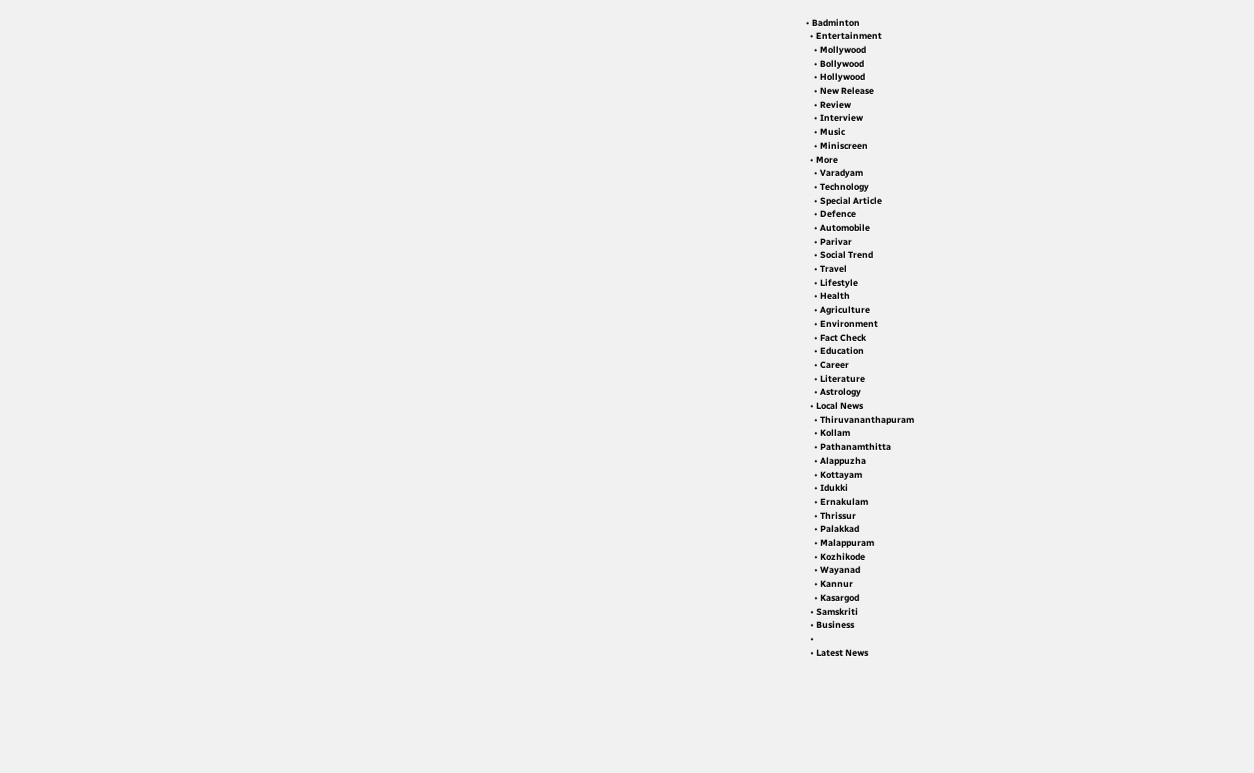• Badminton
  • Entertainment
    • Mollywood
    • Bollywood
    • Hollywood
    • New Release
    • Review
    • Interview
    • Music
    • Miniscreen
  • More
    • Varadyam
    • Technology
    • Special Article
    • Defence
    • Automobile
    • Parivar
    • Social Trend
    • Travel
    • Lifestyle
    • Health
    • Agriculture
    • Environment
    • Fact Check
    • Education
    • Career
    • Literature
    • Astrology
  • Local News
    • Thiruvananthapuram
    • Kollam
    • Pathanamthitta
    • Alappuzha
    • Kottayam
    • Idukki
    • Ernakulam
    • Thrissur
    • Palakkad
    • Malappuram
    • Kozhikode
    • Wayanad
    • Kannur
    • Kasargod
  • Samskriti
  • Business
  •
  • Latest News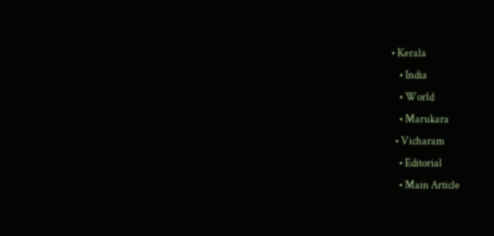• Kerala
    • India
    • World
    • Marukara
  • Vicharam
    • Editorial
    • Main Article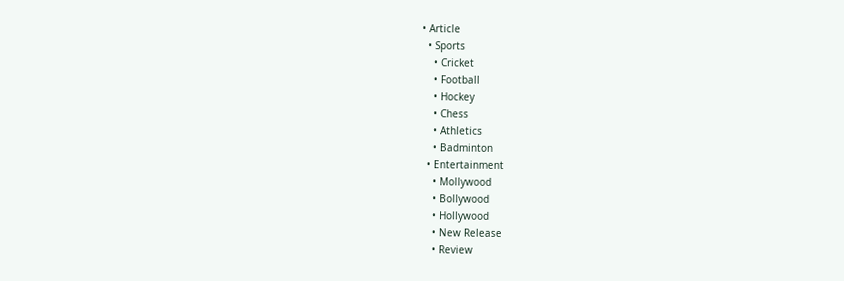• Article
  • Sports
    • Cricket
    • Football
    • Hockey
    • Chess
    • Athletics
    • Badminton
  • Entertainment
    • Mollywood
    • Bollywood
    • Hollywood
    • New Release
    • Review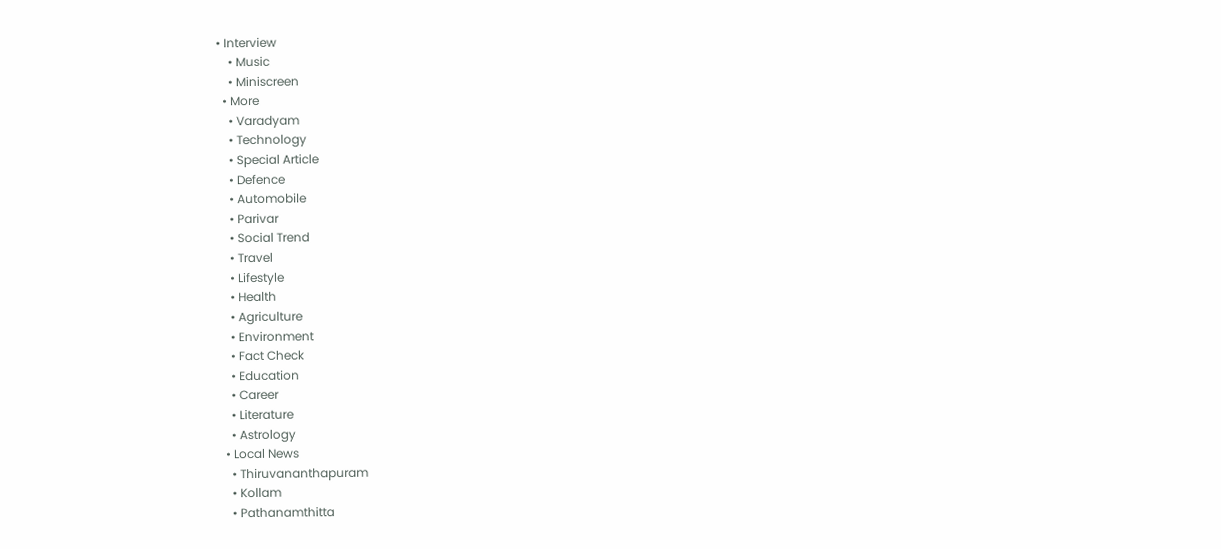• Interview
    • Music
    • Miniscreen
  • More
    • Varadyam
    • Technology
    • Special Article
    • Defence
    • Automobile
    • Parivar
    • Social Trend
    • Travel
    • Lifestyle
    • Health
    • Agriculture
    • Environment
    • Fact Check
    • Education
    • Career
    • Literature
    • Astrology
  • Local News
    • Thiruvananthapuram
    • Kollam
    • Pathanamthitta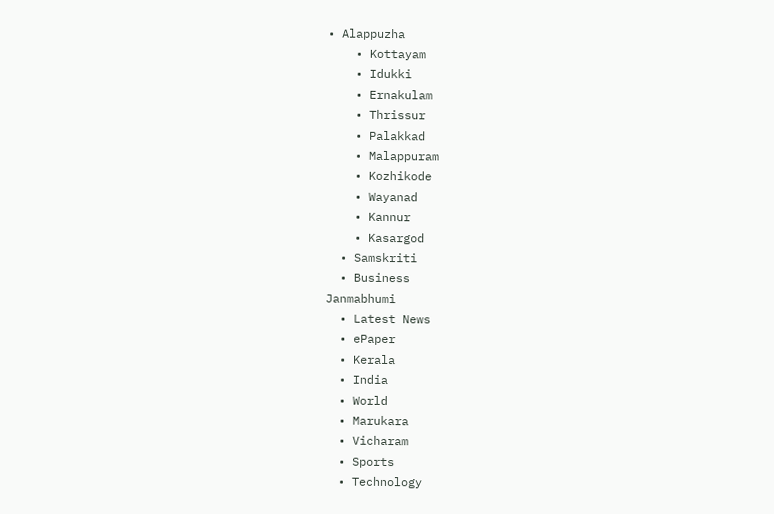• Alappuzha
    • Kottayam
    • Idukki
    • Ernakulam
    • Thrissur
    • Palakkad
    • Malappuram
    • Kozhikode
    • Wayanad
    • Kannur
    • Kasargod
  • Samskriti
  • Business
Janmabhumi
  • Latest News
  • ePaper
  • Kerala
  • India
  • World
  • Marukara
  • Vicharam
  • Sports
  • Technology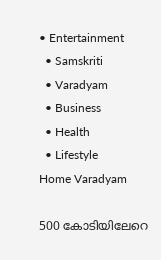• Entertainment
  • Samskriti
  • Varadyam
  • Business
  • Health
  • Lifestyle
Home Varadyam

500 കോടിയിലേറെ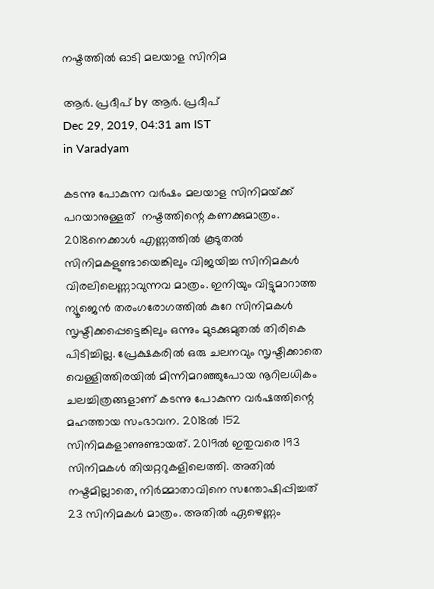നഷ്ടത്തില്‍ ഓടി മലയാള സിനിമ

ആര്‍. പ്രദീപ് by ആര്‍. പ്രദീപ്
Dec 29, 2019, 04:31 am IST
in Varadyam

കടന്നു പോകുന്ന വര്‍ഷം മലയാള സിനിമയ്‌ക്ക് പറയാനുള്ളത്  നഷ്ടത്തിന്റെ കണക്കുമാത്രം. 2018നെക്കാള്‍ എണ്ണത്തില്‍ കൂടുതല്‍ സിനിമകളുണ്ടായെങ്കിലും വിജയിച്ച സിനിമകള്‍ വിരലിലെണ്ണാവുന്നവ മാത്രം. ഇനിയും വിട്ടുമാറാത്ത ന്യൂജെന്‍ തരംഗരോഗത്തില്‍ കുറേ സിനിമകള്‍ സൃഷ്ടിക്കപ്പെട്ടെങ്കിലും ഒന്നും മുടക്കുമുതല്‍ തിരികെ പിടിച്ചില്ല. പ്രേക്ഷകരില്‍ ഒരു ചലനവും സൃഷ്ടിക്കാതെ വെള്ളിത്തിരയില്‍ മിന്നിമറഞ്ഞുപോയ നൂറിലധികം ചലച്ചിത്രങ്ങളാണ് കടന്നു പോകുന്ന വര്‍ഷത്തിന്റെ മഹത്തായ സംഭാവന. 2018ല്‍ 152 സിനിമകളാണുണ്ടായത്. 2019ല്‍ ഇതുവരെ 193 സിനിമകള്‍ തിയറ്ററുകളിലെത്തി. അതില്‍ നഷ്ടമില്ലാതെ, നിര്‍മ്മാതാവിനെ സന്തോഷിപ്പിച്ചത് 23 സിനിമകള്‍ മാത്രം. അതില്‍ ഏഴെണ്ണം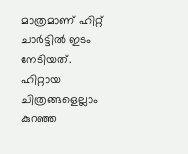മാത്രമാണ് ഹിറ്റ് ചാര്‍ട്ടില്‍ ഇടം നേടിയത്. ഹിറ്റായ ചിത്രങ്ങളെല്ലാം കുറഞ്ഞ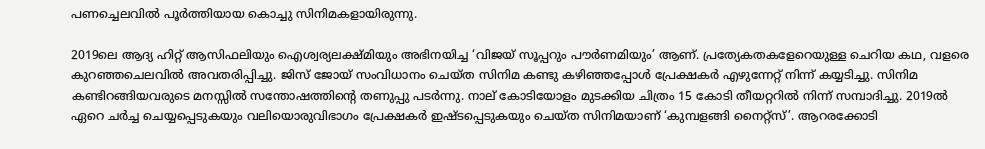പണച്ചെലവില്‍ പൂര്‍ത്തിയായ കൊച്ചു സിനിമകളായിരുന്നു.

2019ലെ ആദ്യ ഹിറ്റ് ആസിഫലിയും ഐശ്വര്യലക്ഷ്മിയും അഭിനയിച്ച ‘വിജയ് സൂപ്പറും പൗര്‍ണമിയും’ ആണ്. പ്രത്യേകതകളേറെയുള്ള ചെറിയ കഥ, വളരെ കുറഞ്ഞചെലവില്‍ അവതരിപ്പിച്ചു. ജിസ് ജോയ് സംവിധാനം ചെയ്ത സിനിമ കണ്ടു കഴിഞ്ഞപ്പോള്‍ പ്രേക്ഷകര്‍ എഴുന്നേറ്റ് നിന്ന് കയ്യടിച്ചു. സിനിമ കണ്ടിറങ്ങിയവരുടെ മനസ്സില്‍ സന്തോഷത്തിന്റെ തണുപ്പു പടര്‍ന്നു. നാല് കോടിയോളം മുടക്കിയ ചിത്രം 15 കോടി തീയറ്ററില്‍ നിന്ന് സമ്പാദിച്ചു. 2019ല്‍ ഏറെ ചര്‍ച്ച ചെയ്യപ്പെടുകയും വലിയൊരുവിഭാഗം പ്രേക്ഷകര്‍ ഇഷ്ടപ്പെടുകയും ചെയ്ത സിനിമയാണ് ‘കുമ്പളങ്ങി നൈറ്റ്‌സ്’. ആറരക്കോടി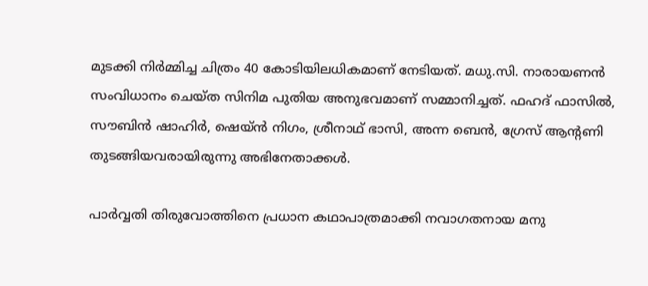മുടക്കി നിര്‍മ്മിച്ച ചിത്രം 40 കോടിയിലധികമാണ് നേടിയത്. മധു.സി. നാരായണന്‍ സംവിധാനം ചെയ്ത സിനിമ പുതിയ അനുഭവമാണ് സമ്മാനിച്ചത്. ഫഹദ് ഫാസില്‍, സൗബിന്‍ ഷാഹിര്‍, ഷെയ്ന്‍ നിഗം, ശ്രീനാഥ് ഭാസി, അന്ന ബെന്‍, ഗ്രേസ് ആന്റണി തുടങ്ങിയവരായിരുന്നു അഭിനേതാക്കള്‍.

പാര്‍വ്വതി തിരുവോത്തിനെ പ്രധാന കഥാപാത്രമാക്കി നവാഗതനായ മനു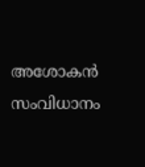അശോകന്‍ സംവിധാനം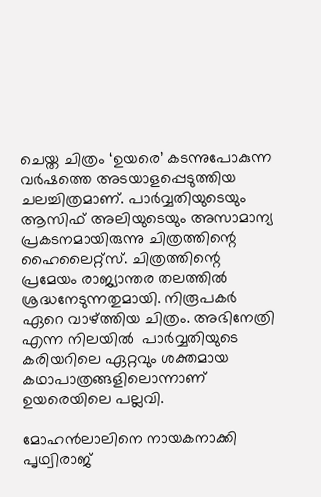ചെയ്ത ചിത്രം ‘ഉയരെ’ കടന്നുപോകുന്ന വര്‍ഷത്തെ അടയാളപ്പെടുത്തിയ ചലച്ചിത്രമാണ്. പാര്‍വ്വതിയുടെയും ആസിഫ് അലിയുടെയും അസാമാന്യ പ്രകടനമായിരുന്നു ചിത്രത്തിന്റെ ഹൈലൈറ്റ്‌സ്. ചിത്രത്തിന്റെ പ്രമേയം രാജ്യാന്തര തലത്തില്‍ ശ്രദ്ധനേടുന്നതുമായി. നിരൂപകര്‍ ഏറെ വാഴ്‌ത്തിയ ചിത്രം. അഭിനേത്രി എന്ന നിലയില്‍  പാര്‍വ്വതിയുടെ കരിയറിലെ ഏറ്റവും ശക്തമായ കഥാപാത്രങ്ങളിലൊന്നാണ് ഉയരെയിലെ പല്ലവി.

മോഹന്‍ലാലിനെ നായകനാക്കി പൃഥ്വിരാജ്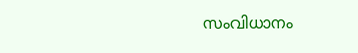സംവിധാനം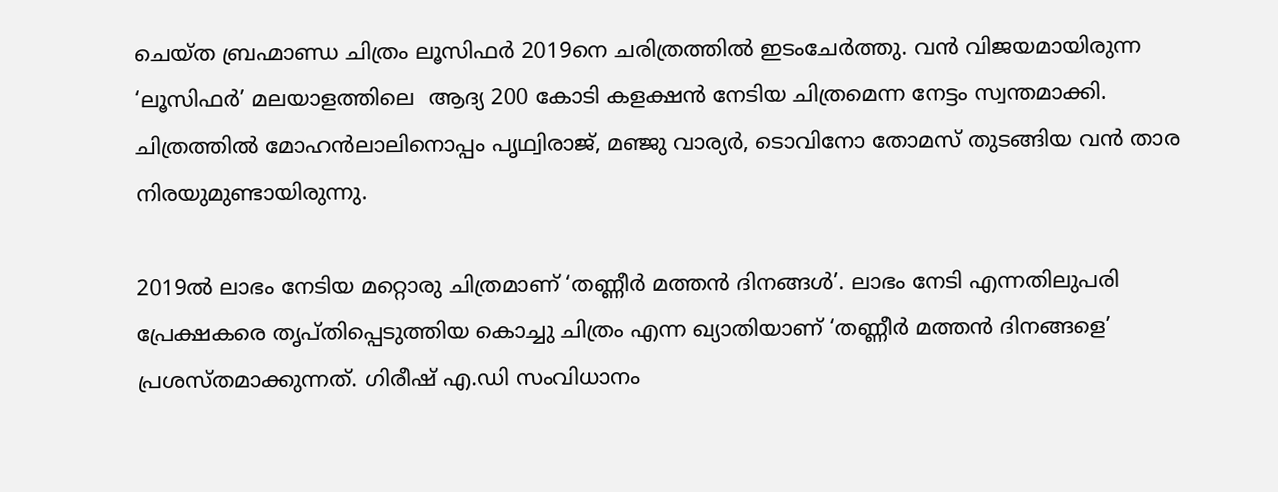ചെയ്ത ബ്രഹ്മാണ്ഡ ചിത്രം ലൂസിഫര്‍ 2019നെ ചരിത്രത്തില്‍ ഇടംചേര്‍ത്തു. വന്‍ വിജയമായിരുന്ന ‘ലൂസിഫര്‍’ മലയാളത്തിലെ  ആദ്യ 200 കോടി കളക്ഷന്‍ നേടിയ ചിത്രമെന്ന നേട്ടം സ്വന്തമാക്കി. ചിത്രത്തില്‍ മോഹന്‍ലാലിനൊപ്പം പൃഥ്വിരാജ്, മഞ്ജു വാര്യര്‍, ടൊവിനോ തോമസ് തുടങ്ങിയ വന്‍ താര നിരയുമുണ്ടായിരുന്നു.

2019ല്‍ ലാഭം നേടിയ മറ്റൊരു ചിത്രമാണ് ‘തണ്ണീര്‍ മത്തന്‍ ദിനങ്ങള്‍’. ലാഭം നേടി എന്നതിലുപരി പ്രേക്ഷകരെ തൃപ്തിപ്പെടുത്തിയ കൊച്ചു ചിത്രം എന്ന ഖ്യാതിയാണ് ‘തണ്ണീര്‍ മത്തന്‍ ദിനങ്ങളെ’ പ്രശസ്തമാക്കുന്നത്. ഗിരീഷ് എ.ഡി സംവിധാനം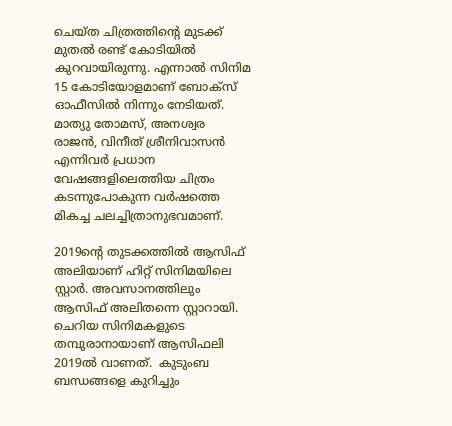ചെയ്ത ചിത്രത്തിന്റെ മുടക്ക് മുതല്‍ രണ്ട് കോടിയില്‍ കുറവായിരുന്നു. എന്നാല്‍ സിനിമ 15 കോടിയോളമാണ് ബോക്‌സ് ഓഫീസില്‍ നിന്നും നേടിയത്. മാത്യു തോമസ്, അനശ്വര രാജന്‍, വിനീത് ശ്രീനിവാസന്‍ എന്നിവര്‍ പ്രധാന വേഷങ്ങളിലെത്തിയ ചിത്രം കടന്നുപോകുന്ന വര്‍ഷത്തെ മികച്ച ചലച്ചിത്രാനുഭവമാണ്.

2019ന്റെ തുടക്കത്തില്‍ ആസിഫ് അലിയാണ് ഹിറ്റ് സിനിമയിലെ സ്റ്റാര്‍. അവസാനത്തിലും ആസിഫ് അലിതന്നെ സ്റ്റാറായി. ചെറിയ സിനിമകളുടെ തമ്പുരാനായാണ് ആസിഫലി 2019ല്‍ വാണത്.  കുടുംബ ബന്ധങ്ങളെ കുറിച്ചും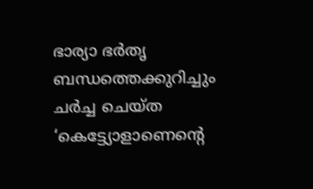ഭാര്യാ ഭര്‍തൃ ബന്ധത്തെക്കുറിച്ചും ചര്‍ച്ച ചെയ്ത ‘കെട്ട്യോളാണെന്റെ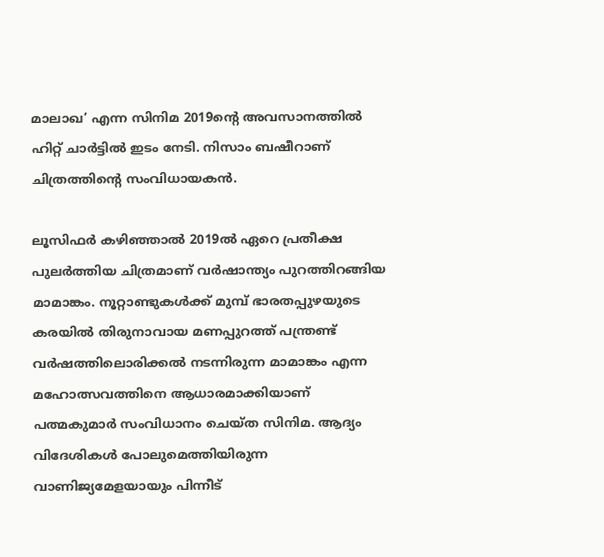മാലാഖ’ എന്ന സിനിമ 2019ന്റെ അവസാനത്തില്‍ ഹിറ്റ് ചാര്‍ട്ടില്‍ ഇടം നേടി. നിസാം ബഷീറാണ് ചിത്രത്തിന്റെ സംവിധായകന്‍.

ലൂസിഫര്‍ കഴിഞ്ഞാല്‍ 2019ല്‍ ഏറെ പ്രതീക്ഷ പുലര്‍ത്തിയ ചിത്രമാണ് വര്‍ഷാന്ത്യം പുറത്തിറങ്ങിയ മാമാങ്കം. നൂറ്റാണ്ടുകള്‍ക്ക് മുമ്പ് ഭാരതപ്പുഴയുടെ കരയില്‍ തിരുനാവായ മണപ്പുറത്ത് പന്ത്രണ്ട് വര്‍ഷത്തിലൊരിക്കല്‍ നടന്നിരുന്ന മാമാങ്കം എന്ന മഹോത്സവത്തിനെ ആധാരമാക്കിയാണ് പത്മകുമാര്‍ സംവിധാനം ചെയ്ത സിനിമ. ആദ്യം വിദേശികള്‍ പോലുമെത്തിയിരുന്ന വാണിജ്യമേളയായും പിന്നീട്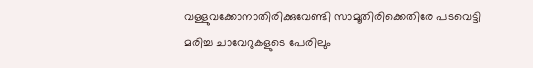വള്ളുവക്കോനാതിരിക്കുവേണ്ടി സാമൂതിരിക്കെതിരേ പടവെട്ടി മരിച്ച ചാവേറുകളുടെ പേരിലും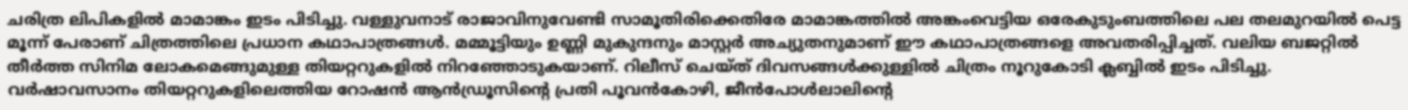ചരിത്ര ലിപികളില്‍ മാമാങ്കം ഇടം പിടിച്ചു. വള്ളുവനാട് രാജാവിനുവേണ്ടി സാമൂതിരിക്കെതിരേ മാമാങ്കത്തില്‍ അങ്കംവെട്ടിയ ഒരേകുടുംബത്തിലെ പല തലമുറയില്‍ പെട്ട മൂന്ന് പേരാണ് ചിത്രത്തിലെ പ്രധാന കഥാപാത്രങ്ങള്‍. മമ്മൂട്ടിയും ഉണ്ണി മുകുന്ദനും മാസ്റ്റര്‍ അച്യുതനുമാണ് ഈ കഥാപാത്രങ്ങളെ അവതരിപ്പിച്ചത്. വലിയ ബജറ്റില്‍ തീര്‍ത്ത സിനിമ ലോകമെങ്ങുമുള്ള തിയറ്ററുകളില്‍ നിറഞ്ഞോടുകയാണ്. റിലീസ് ചെയ്ത് ദിവസങ്ങള്‍ക്കുള്ളില്‍ ചിത്രം നൂറുകോടി ക്ലബ്ബില്‍ ഇടം പിടിച്ചു. വര്‍ഷാവസാനം തിയറ്ററുകളിലെത്തിയ റോഷന്‍ ആന്‍ഡ്രൂസിന്റെ പ്രതി പൂവന്‍കോഴി, ജീന്‍പോള്‍ലാലിന്റെ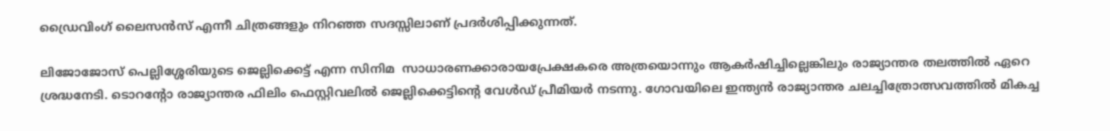ഡ്രൈവിംഗ് ലൈസന്‍സ് എന്നീ ചിത്രങ്ങളും നിറഞ്ഞ സദസ്സിലാണ് പ്രദര്‍ശിപ്പിക്കുന്നത്.

ലിജോജോസ് പെല്ലിശ്ശേരിയുടെ ജെല്ലിക്കെട്ട് എന്ന സിനിമ  സാധാരണക്കാരായപ്രേക്ഷകരെ അത്രയൊന്നും ആകര്‍ഷിച്ചില്ലെങ്കിലും രാജ്യാന്തര തലത്തില്‍ ഏറെ ശ്രദ്ധനേടി. ടൊറന്റോ രാജ്യാന്തര ഫിലിം ഫെസ്റ്റിവലില്‍ ജെല്ലിക്കെട്ടിന്റെ വേള്‍ഡ് പ്രീമിയര്‍ നടന്നു. ഗോവയിലെ ഇന്ത്യന്‍ രാജ്യാന്തര ചലച്ചിത്രോത്സവത്തില്‍ മികച്ച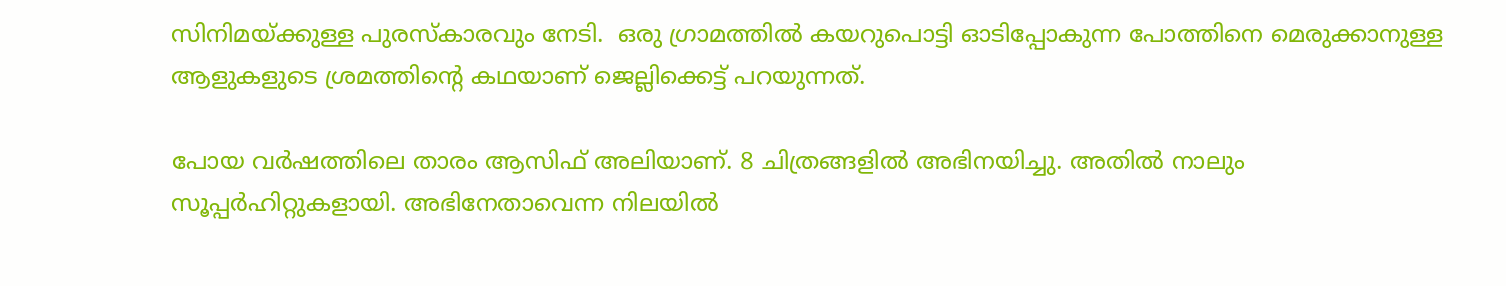സിനിമയ്‌ക്കുള്ള പുരസ്‌കാരവും നേടി.  ഒരു ഗ്രാമത്തില്‍ കയറുപൊട്ടി ഓടിപ്പോകുന്ന പോത്തിനെ മെരുക്കാനുള്ള ആളുകളുടെ ശ്രമത്തിന്റെ കഥയാണ് ജെല്ലിക്കെട്ട് പറയുന്നത്.

പോയ വര്‍ഷത്തിലെ താരം ആസിഫ് അലിയാണ്. 8 ചിത്രങ്ങളില്‍ അഭിനയിച്ചു. അതില്‍ നാലും സൂപ്പര്‍ഹിറ്റുകളായി. അഭിനേതാവെന്ന നിലയില്‍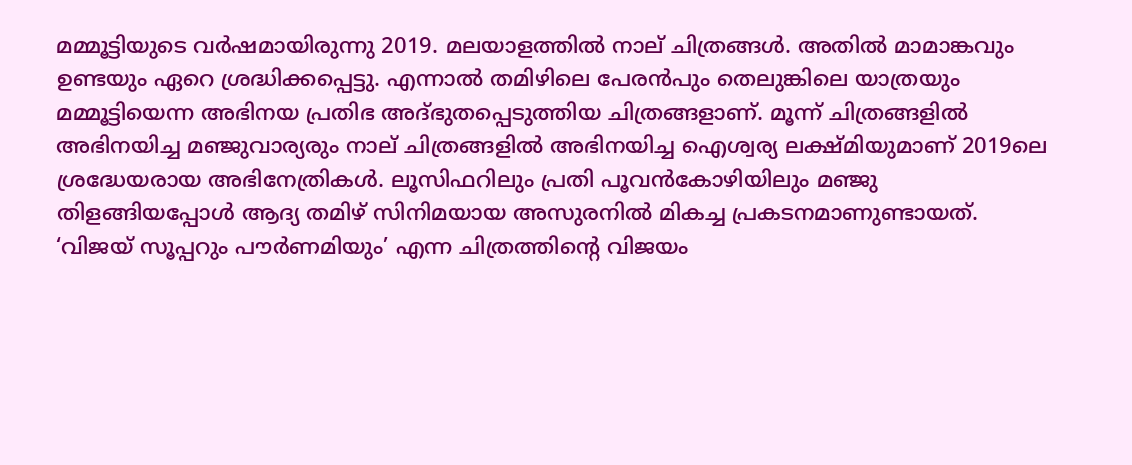മമ്മൂട്ടിയുടെ വര്‍ഷമായിരുന്നു 2019. മലയാളത്തില്‍ നാല് ചിത്രങ്ങള്‍. അതില്‍ മാമാങ്കവും ഉണ്ടയും ഏറെ ശ്രദ്ധിക്കപ്പെട്ടു. എന്നാല്‍ തമിഴിലെ പേരന്‍പും തെലുങ്കിലെ യാത്രയും മമ്മൂട്ടിയെന്ന അഭിനയ പ്രതിഭ അദ്ഭുതപ്പെടുത്തിയ ചിത്രങ്ങളാണ്. മൂന്ന് ചിത്രങ്ങളില്‍ അഭിനയിച്ച മഞ്ജുവാര്യരും നാല് ചിത്രങ്ങളില്‍ അഭിനയിച്ച ഐശ്വര്യ ലക്ഷ്മിയുമാണ് 2019ലെ ശ്രദ്ധേയരായ അഭിനേത്രികള്‍. ലൂസിഫറിലും പ്രതി പൂവന്‍കോഴിയിലും മഞ്ജു തിളങ്ങിയപ്പോള്‍ ആദ്യ തമിഴ് സിനിമയായ അസുരനില്‍ മികച്ച പ്രകടനമാണുണ്ടായത്. ‘വിജയ് സൂപ്പറും പൗര്‍ണമിയും’ എന്ന ചിത്രത്തിന്റെ വിജയം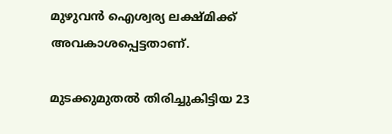മുഴുവന്‍ ഐശ്വര്യ ലക്ഷ്മിക്ക് അവകാശപ്പെട്ടതാണ്.

മുടക്കുമുതല്‍ തിരിച്ചുകിട്ടിയ 23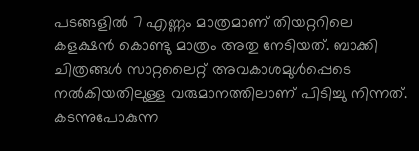പടങ്ങളില്‍ 7 എണ്ണം മാത്രമാണ് തിയറ്ററിലെ കളക്ഷന്‍ കൊണ്ടു മാത്രം അതു നേടിയത്. ബാക്കി ചിത്രങ്ങള്‍ സാറ്റലൈറ്റ് അവകാശമുള്‍പ്പെടെ നല്‍കിയതിലുള്ള വരുമാനത്തിലാണ് പിടിച്ചു നിന്നത്. കടന്നുപോകുന്ന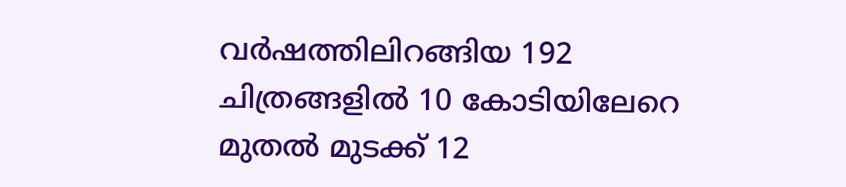വര്‍ഷത്തിലിറങ്ങിയ 192 ചിത്രങ്ങളില്‍ 10 കോടിയിലേറെ മുതല്‍ മുടക്ക് 12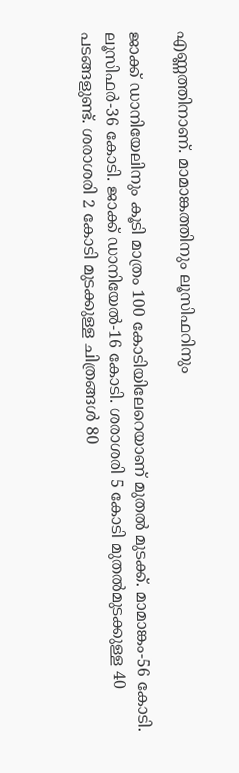എണ്ണത്തിനാണ്. മാമാങ്കത്തിനും ലൂസിഫറിനും

ജാക്ക് ഡാനിയേലിനും കൂടി മാത്രം 100 കോടിയിലേറെയാണ് മുതല്‍ മുടക്ക്. മാമാങ്കം-56 കോടി. ലൂസിഫര്‍-36 കോടി. ജാക്ക് ഡാനിയേല്‍-16 കോടി. ശരാശരി 5 കോടി മുതല്‍മുടക്കുള്ള 40 പടങ്ങളുണ്ട്. ശരാശരി 2 കോടി മുടക്കുള്ള ചിത്രങ്ങള്‍ 80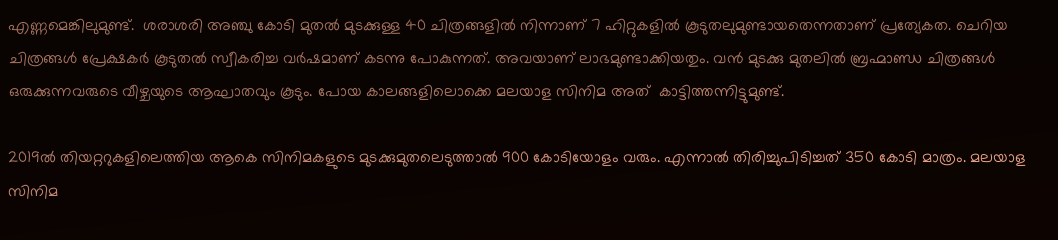എണ്ണമെങ്കിലുമുണ്ട്.  ശരാശരി അഞ്ചു കോടി മുതല്‍ മുടക്കുള്ള 40 ചിത്രങ്ങളില്‍ നിന്നാണ് 7 ഹിറ്റുകളില്‍ കൂടുതലുമുണ്ടായതെന്നതാണ് പ്രത്യേകത. ചെറിയ ചിത്രങ്ങള്‍ പ്രേക്ഷകര്‍ കൂടുതല്‍ സ്വീകരിച്ച വര്‍ഷമാണ് കടന്നു പോകുന്നത്. അവയാണ് ലാഭമുണ്ടാക്കിയതും. വന്‍ മുടക്കു മുതലില്‍ ബ്രഹ്മാണ്ഡ ചിത്രങ്ങള്‍ ഒരുക്കുന്നവരുടെ വീഴ്ചയുടെ ആഘാതവും കൂടും. പോയ കാലങ്ങളിലൊക്കെ മലയാള സിനിമ അത്  കാട്ടിത്തന്നിട്ടുമുണ്ട്.

2019ല്‍ തിയറ്ററുകളിലെത്തിയ ആകെ സിനിമകളുടെ മുടക്കുമുതലെടുത്താല്‍ 900 കോടിയോളം വരും. എന്നാല്‍ തിരിച്ചുപിടിച്ചത് 350 കോടി മാത്രം. മലയാള സിനിമ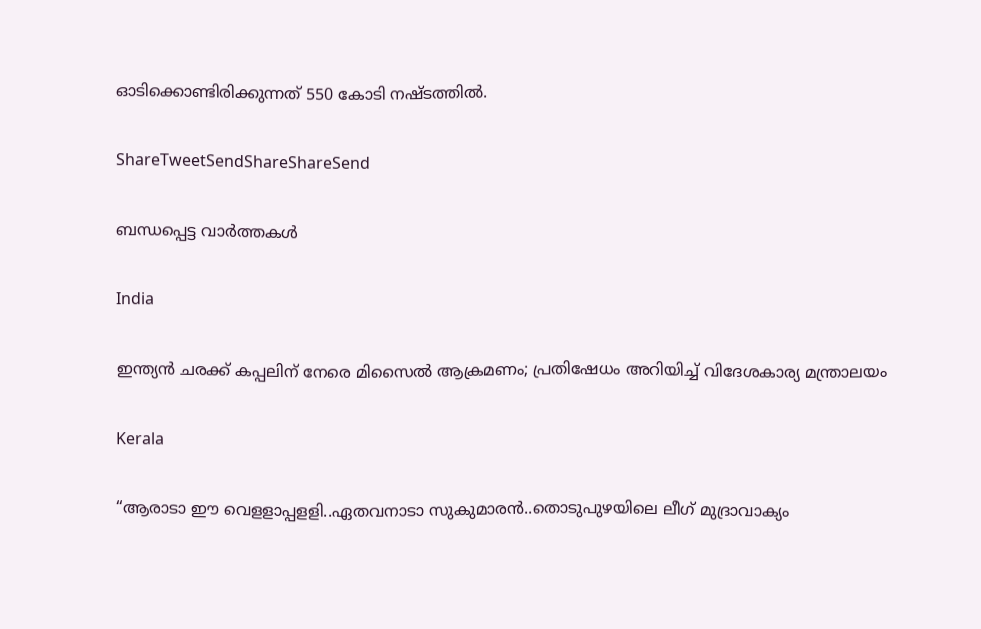ഓടിക്കൊണ്ടിരിക്കുന്നത് 550 കോടി നഷ്ടത്തില്‍.

ShareTweetSendShareShareSend

ബന്ധപ്പെട്ട വാര്‍ത്തകള്‍

India

ഇന്ത്യൻ ചരക്ക് കപ്പലിന് നേരെ മിസൈൽ ആക്രമണം; പ്രതിഷേധം അറിയിച്ച് വിദേശകാര്യ മന്ത്രാലയം

Kerala

“ആരാടാ ഈ വെളളാപ്പളളി..ഏതവനാടാ സുകുമാരൻ..തൊടുപുഴയിലെ ലീഗ് മുദ്രാവാക്യം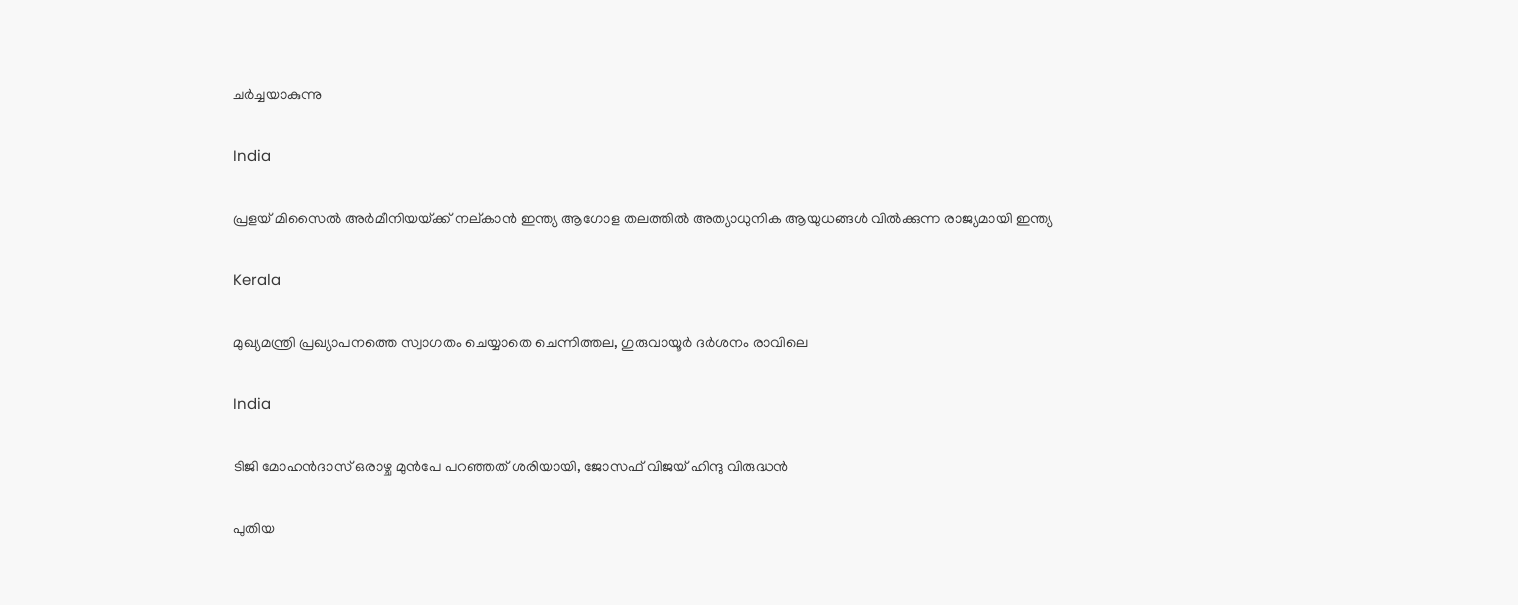ചര്‍ച്ചയാകുന്നു

India

പ്രളയ് മിസൈല്‍ അര്‍മീനിയയ്‌ക്ക് നല‍്കാന്‍ ഇന്ത്യ ആഗോള തലത്തില്‍ അത്യാധുനിക ആയുധങ്ങള്‍ വില്‍ക്കുന്ന രാജ്യമായി ഇന്ത്യ

Kerala

മുഖ്യമന്ത്രി പ്രഖ്യാപനത്തെ സ്വാഗതം ചെയ്യാതെ ചെന്നിത്തല, ഗുരുവായൂര്‍ ദര്‍ശനം രാവിലെ

India

ടിജി മോഹന്‍ദാസ് ഒരാഴ്ച മുന്‍പേ പറഞ്ഞത് ശരിയായി, ജോസഫ് വിജയ് ഹിന്ദു വിരുദ്ധന്‍

പുതിയ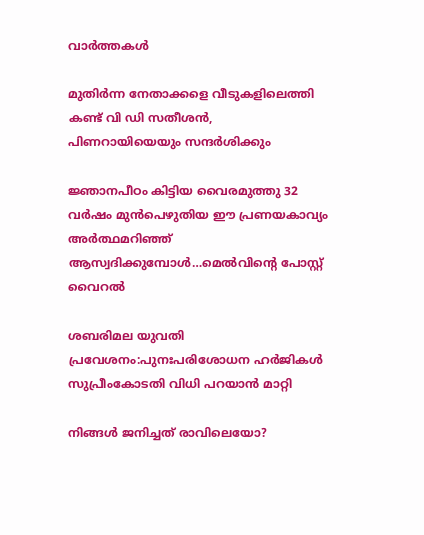വാര്‍ത്തകള്‍

മുതിര്‍ന്ന നേതാക്കളെ വീടുകളിലെത്തി കണ്ട് വി ഡി സതീശന്‍, പിണറായിയെയും സന്ദര്‍ശിക്കും

ജ്ഞാനപീഠം കിട്ടിയ വൈരമുത്തു 32 വര്‍ഷം മുന്‍പെഴുതിയ ഈ പ്രണയകാവ്യം അര്‍ത്ഥമറിഞ്ഞ് ആസ്വദിക്കുമ്പോള്‍…മെല്‍വിന്റെ പോസ്റ്റ് വൈറല്‍

ശബരിമല യുവതി പ്രവേശനം:പുനഃപരിശോധന ഹര്‍ജികള്‍ സുപ്രീംകോടതി വിധി പറയാന്‍ മാറ്റി

നിങ്ങൾ ജനിച്ചത് രാവിലെയോ?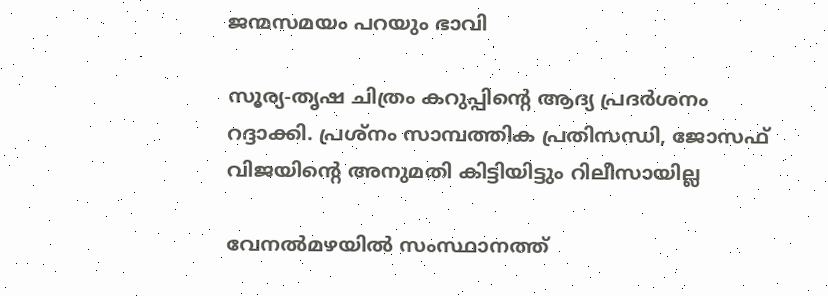ജന്മസമയം പറയും ഭാവി

സൂര്യ-തൃഷ ചിത്രം കറുപ്പിന്റെ ആദ്യ പ്രദർശനം റദ്ദാക്കി. പ്രശ്നം സാമ്പത്തിക പ്രതിസന്ധി, ജോസഫ് വിജയിന്റെ അനുമതി കിട്ടിയിട്ടും റിലീസായില്ല

വേനല്‍മഴയില്‍ സംസ്ഥാനത്ത്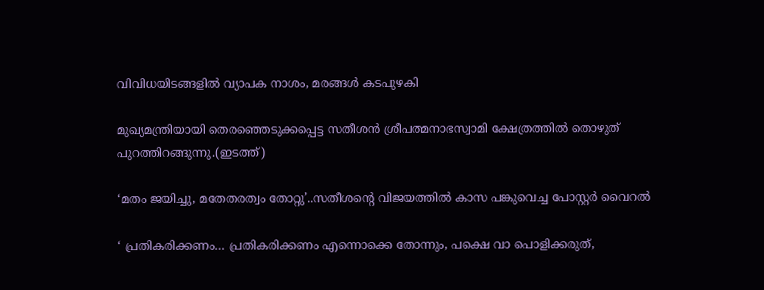വിവിധയിടങ്ങളില്‍ വ്യാപക നാശം, മരങ്ങള്‍ കടപുഴകി

മുഖ്യമന്ത്രിയായി തെരഞ്ഞെടുക്കപ്പെട്ട സതീശന്‍ ശ്രീപത്മനാഭസ്വാമി ക്ഷേത്രത്തില്‍ തൊഴുത് പുറത്തിറങ്ങുന്നു.(ഇടത്ത്)

‘മതം ജയിച്ചു, മതേതരത്വം തോറ്റു’..സതീശന്റെ വിജയത്തില്‍ കാസ പങ്കുവെച്ച പോസ്റ്റര്‍ വൈറല്‍

‘ പ്രതികരിക്കണം… പ്രതികരിക്കണം എന്നൊക്കെ തോന്നും, പക്ഷെ വാ പൊളിക്കരുത്,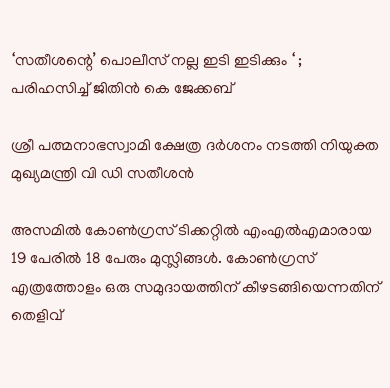‘സതീശന്റെ’ പൊലീസ് നല്ല ഇടി ഇടിക്കും ‘ ; പരിഹസിച്ച് ജിതിൻ കെ ജേക്കബ്

ശ്രീ പത്മനാഭസ്വാമി ക്ഷേത്ര ദര്‍ശനം നടത്തി നിയുക്ത മുഖ്യമന്ത്രി വി ഡി സതീശന്‍

അസമില്‍ കോണ്‍ഗ്രസ് ടിക്കറ്റില്‍ എംഎല്‍എമാരായ 19 പേരില്‍ 18 പേരും മുസ്ലിങ്ങള്‍. കോണ്‍ഗ്രസ് എത്രത്തോളം ഒരു സമുദായത്തിന് കീഴടങ്ങിയെന്നതിന് തെളിവ്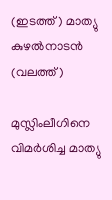(ഇടത്ത്) മാത്യു കുഴല്‍നാടന്‍ (വലത്ത്)

മുസ്ലിംലീഗിനെ വിമര്‍ശിച്ച മാത്യു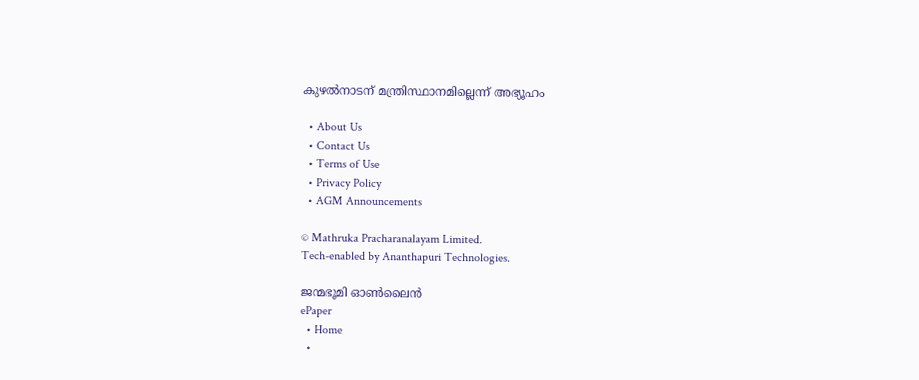കുഴല്‍നാടന് മന്ത്രിസ്ഥാനമില്ലെന്ന് അഭ്യൂഹം

  • About Us
  • Contact Us
  • Terms of Use
  • Privacy Policy
  • AGM Announcements

© Mathruka Pracharanalayam Limited.
Tech-enabled by Ananthapuri Technologies.

ജന്മഭൂമി ഓണ്‍ലൈന്‍
ePaper
  • Home
  •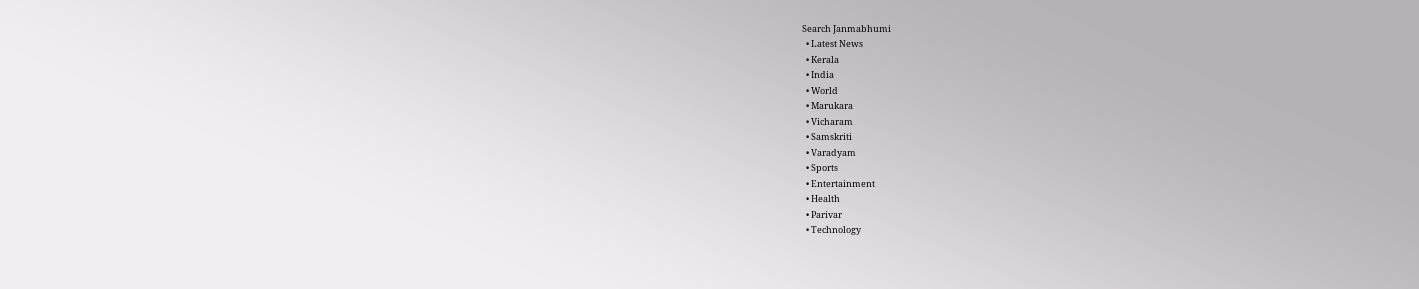Search Janmabhumi
  • Latest News
  • Kerala
  • India
  • World
  • Marukara
  • Vicharam
  • Samskriti
  • Varadyam
  • Sports
  • Entertainment
  • Health
  • Parivar
  • Technology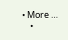• More …
    •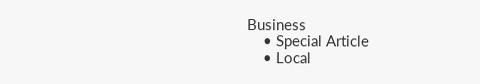Business
    • Special Article
    • Local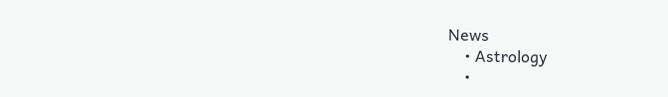News
    • Astrology
    •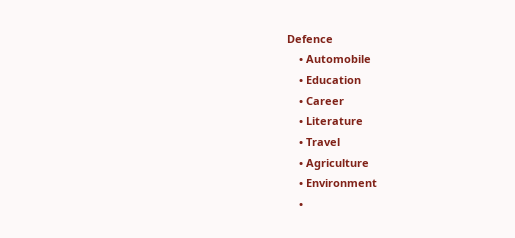Defence
    • Automobile
    • Education
    • Career
    • Literature
    • Travel
    • Agriculture
    • Environment
    •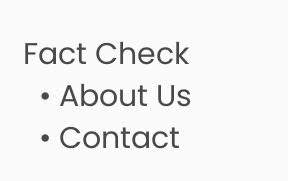Fact Check
  • About Us
  • Contact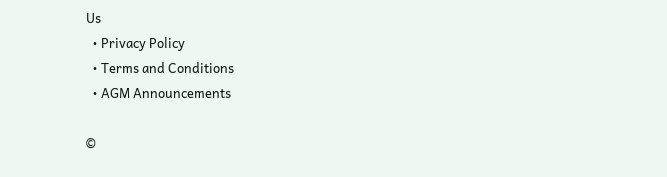Us
  • Privacy Policy
  • Terms and Conditions
  • AGM Announcements

©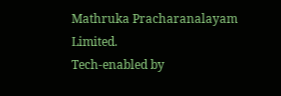Mathruka Pracharanalayam Limited.
Tech-enabled by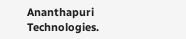Ananthapuri Technologies.